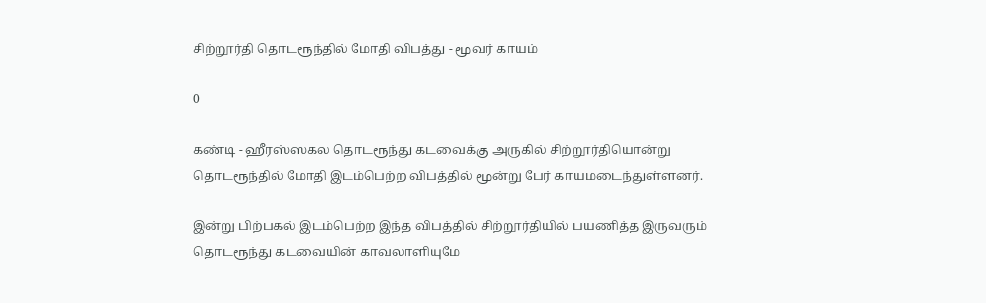சிற்றூர்தி தொடரூந்தில் மோதி விபத்து - மூவர் காயம்

0

கண்டி - ஹீரஸ்ஸகல தொடரூந்து கடவைக்கு அருகில் சிற்றூர்தியொன்று தொடரூந்தில் மோதி இடம்பெற்ற விபத்தில் மூன்று பேர் காயமடைந்துள்ளனர்.

இன்று பிற்பகல் இடம்பெற்ற இந்த விபத்தில் சிற்றூர்தியில் பயணித்த இருவரும் தொடரூந்து கடவையின் காவலாளியுமே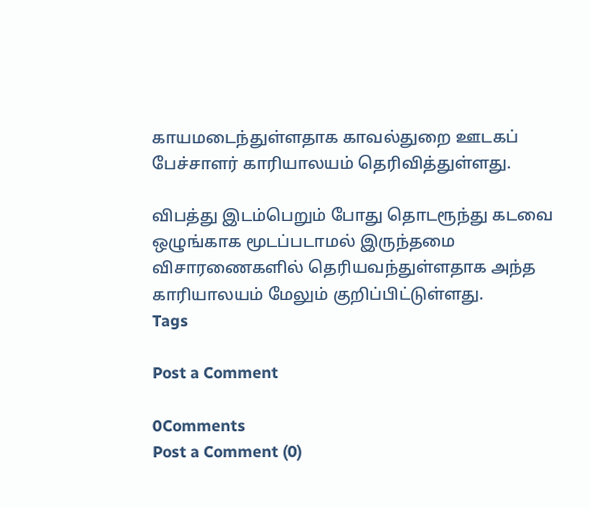காயமடைந்துள்ளதாக காவல்துறை ஊடகப் பேச்சாளர் காரியாலயம் தெரிவித்துள்ளது.

விபத்து இடம்பெறும் போது தொடரூந்து கடவை ஒழுங்காக மூடப்படாமல் இருந்தமை விசாரணைகளில் தெரியவந்துள்ளதாக அந்த காரியாலயம் மேலும் குறிப்பிட்டுள்ளது.
Tags

Post a Comment

0Comments
Post a Comment (0)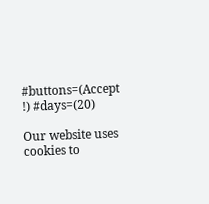#buttons=(Accept !) #days=(20)

Our website uses cookies to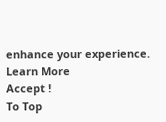enhance your experience. Learn More
Accept !
To Top